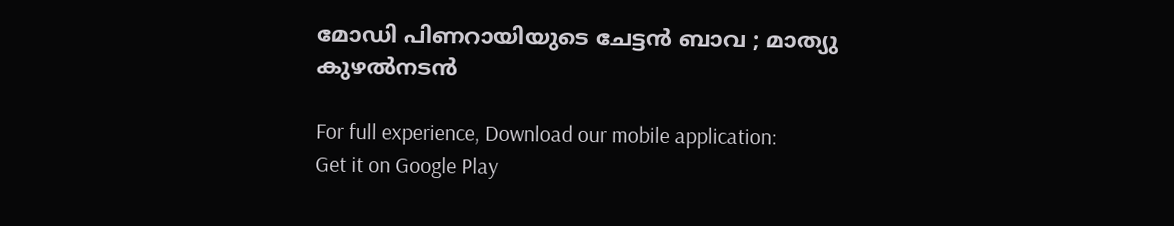മോഡി പിണറായിയുടെ ചേട്ടൻ ബാവ ; മാത്യു കുഴൽനടൻ

For full experience, Download our mobile application:
Get it on Google Play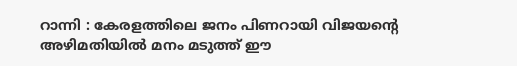റാന്നി : കേരളത്തിലെ ജനം പിണറായി വിജയൻ്റെ അഴിമതിയിൽ മനം മടുത്ത് ഈ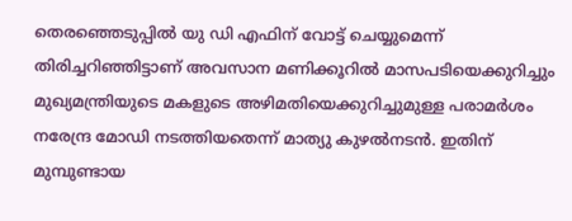തെരഞ്ഞെടുപ്പിൽ യു ഡി എഫിന് വോട്ട് ചെയ്യുമെന്ന് തിരിച്ചറിഞ്ഞിട്ടാണ് അവസാന മണിക്കൂറിൽ മാസപടിയെക്കുറിച്ചും മുഖ്യമന്ത്രിയുടെ മകളുടെ അഴിമതിയെക്കുറിച്ചുമുള്ള പരാമർശം നരേന്ദ്ര മോഡി നടത്തിയതെന്ന് മാത്യു കുഴൽനടൻ. ഇതിന് മുമ്പുണ്ടായ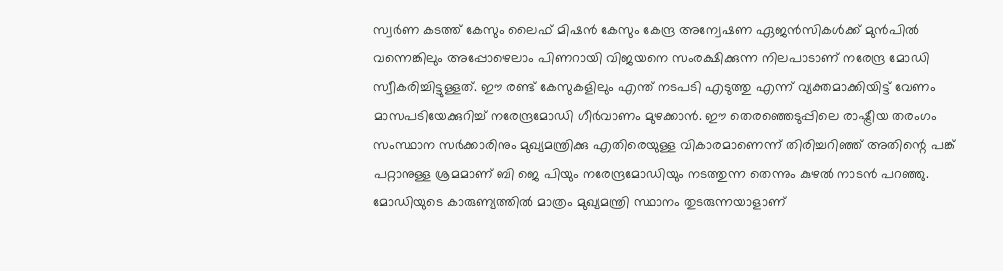സ്വർണ കടത്ത് കേസും ലൈഫ് മിഷൻ കേസും കേന്ദ്ര അന്വേഷണ ഏജൻസികൾക്ക് മുൻപിൽ വന്നെങ്കിലും അപ്പോഴെലാം പിണറായി വിജയനെ സംരക്ഷിക്കുന്ന നിലപാടാണ് നരേന്ദ്ര മോഡി സ്വീകരിച്ചിട്ടുള്ളത്. ഈ രണ്ട് കേസുകളിലും എന്ത് നടപടി എടുത്തു എന്ന് വ്യക്തമാക്കിയിട്ട് വേണം മാസപടിയേക്കുറിച്ച് നരേന്ദ്രമോഡി ഗീർവാണം മുഴക്കാൻ. ഈ തെരഞ്ഞെടുപ്പിലെ രാഷ്ട്രീയ തരംഗം സംസ്ഥാന സർക്കാരിനും മുഖ്യമന്ത്രിക്കു എതിരെയുള്ള വികാരമാണെന്ന് തിരിച്ചറിഞ്ഞ് അതിന്റെ പങ്ക് പറ്റാനുള്ള ശ്രമമാണ് ബി ജെ പിയും നരേന്ദ്രമോഡിയും നടത്തുന്ന തെന്നും കുഴൽ നാടൻ പറഞ്ഞു. മോഡിയുടെ കാരുണ്യത്തിൽ മാത്രം മുഖ്യമന്ത്രി സ്ഥാനം തുടരുന്നയാളാണ്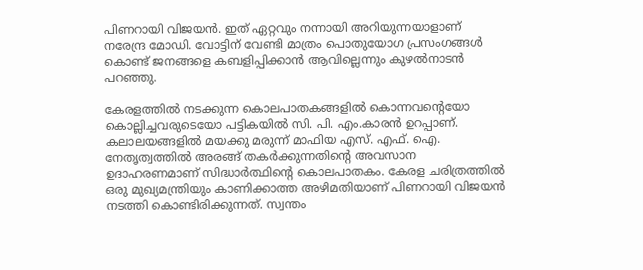പിണറായി വിജയൻ. ഇത് ഏറ്റവും നന്നായി അറിയുന്നയാളാണ് നരേന്ദ്ര മോഡി. വോട്ടിന് വേണ്ടി മാത്രം പൊതുയോഗ പ്രസംഗങ്ങൾ കൊണ്ട് ജനങ്ങളെ കബളിപ്പിക്കാൻ ആവില്ലെന്നും കുഴൽനാടൻ പറഞ്ഞു.

കേരളത്തിൽ നടക്കുന്ന കൊലപാതകങ്ങളിൽ കൊന്നവന്റെയോ കൊല്ലിച്ചവരുടെയോ പട്ടികയിൽ സി. പി. എം.കാരൻ ഉറപ്പാണ്. കലാലയങ്ങളിൽ മയക്കു മരുന്ന് മാഫിയ എസ്. എഫ്. ഐ. നേതൃത്വത്തിൽ അരങ്ങ് തകർക്കുന്നതിന്റെ അവസാന ഉദാഹരണമാണ് സിദ്ധാർത്ഥിന്റെ കൊലപാതകം. കേരള ചരിത്രത്തിൽ ഒരു മുഖ്യമന്ത്രിയും കാണിക്കാത്ത അഴിമതിയാണ് പിണറായി വിജയൻ നടത്തി കൊണ്ടിരിക്കുന്നത്. സ്വന്തം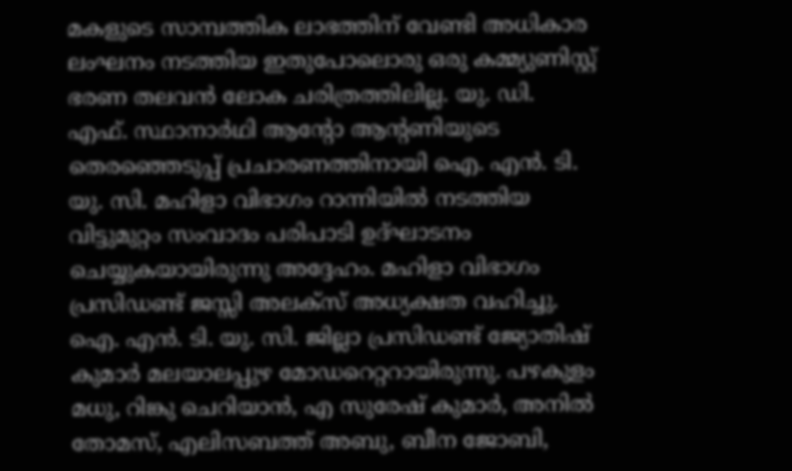മകളുടെ സാമ്പത്തിക ലാഭത്തിന് വേണ്ടി അധികാര ലംഘനം നടത്തിയ ഇതുപോലൊരു ഒരു കമ്മ്യുണിസ്റ്റ് ഭരണ തലവൻ ലോക ചരിത്രത്തിലില്ല. യു. ഡി. എഫ്. സ്ഥാനാർഥി ആന്റോ ആന്റണിയുടെ തെരഞ്ഞെടുപ്പ് പ്രചാരണത്തിനായി ഐ. എൻ. ടി. യു. സി. മഹിളാ വിഭാഗം റാന്നിയിൽ നടത്തിയ വിട്ടുമുറ്റം സംവാദം പരിപാടി ഉദ്ഘാടനം ചെയ്യുകയായിരുന്നു അദ്ദേഹം. മഹിളാ വിഭാഗം പ്രസിഡണ്ട് ജസ്സി അലക്സ് അധ്യക്ഷത വഹിച്ചു. ഐ. എൻ. ടി. യു. സി. ജില്ലാ പ്രസിഡണ്ട് ജ്യോതിഷ് കുമാർ മലയാലപ്പുഴ മോഡറെറ്ററായിരുന്നു. പഴകുളം മധു, റിങ്കു ചെറിയാൻ, എ സുരേഷ് കുമാർ, അനിൽ തോമസ്, എലിസബത്ത് അബു, ബീന ജോബി,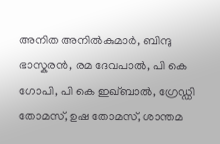അനിത അനിൽകുമാർ, ബിന്ദു ഭാസ്കരൻ, രമ ദേവപാൽ, പി കെ ഗോപി, പി കെ ഇഖ്ബാൽ, ഗ്രേഡ്ഡി തോമസ്, ഉഷ തോമസ്, ശാന്തമ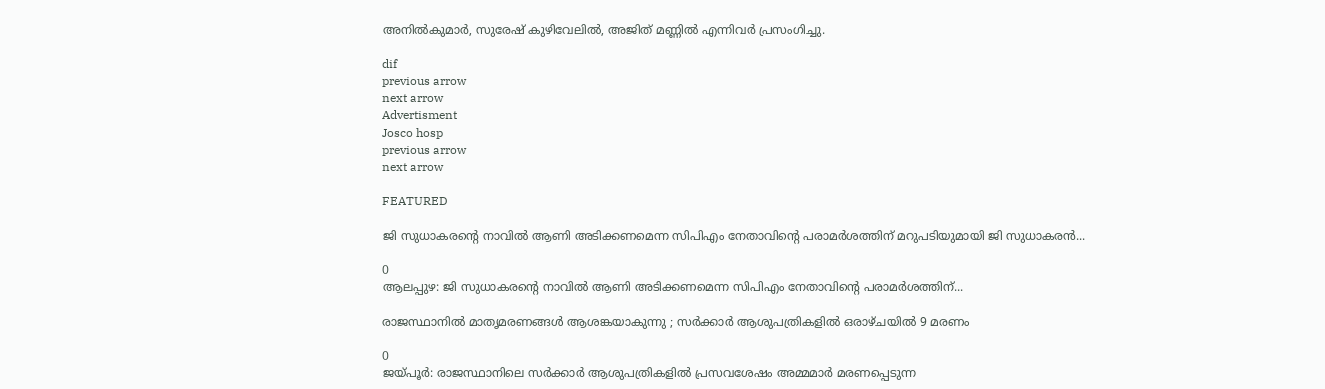അനിൽകുമാർ, സുരേഷ് കുഴിവേലിൽ, അജിത് മണ്ണിൽ എന്നിവർ പ്രസംഗിച്ചു.

dif
previous arrow
next arrow
Advertisment
Josco hosp
previous arrow
next arrow

FEATURED

ജി സുധാകരൻ്റെ നാവിൽ ആണി അടിക്കണമെന്ന സിപിഎം നേതാവിന്റെ പരാമർശത്തിന് മറുപടിയുമായി ജി സുധാകരൻ...

0
ആലപ്പുഴ: ജി സുധാകരൻ്റെ നാവിൽ ആണി അടിക്കണമെന്ന സിപിഎം നേതാവിന്റെ പരാമർശത്തിന്...

രാജസ്ഥാനിൽ മാതൃമരണങ്ങൾ ആശങ്കയാകുന്നു ; സർക്കാർ ആശുപത്രികളിൽ ഒരാഴ്ചയിൽ 9 മരണം

0
ജയ്പൂർ: രാജസ്ഥാനിലെ സർക്കാർ ആശുപത്രികളിൽ പ്രസവശേഷം അമ്മമാർ മരണപ്പെടുന്ന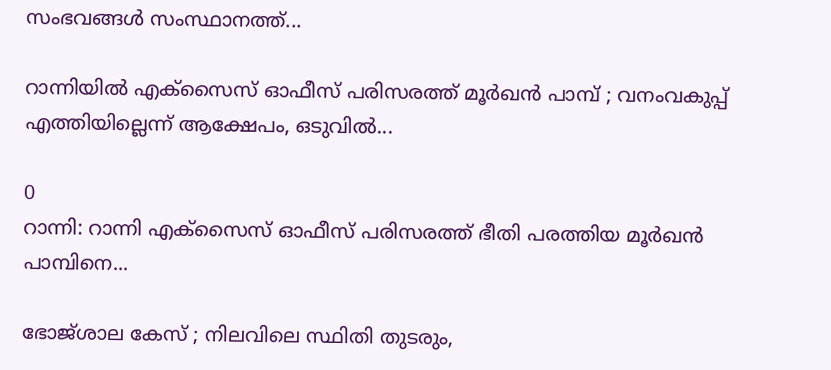സംഭവങ്ങൾ സംസ്ഥാനത്ത്...

റാന്നിയിൽ എക്സൈസ് ഓഫീസ് പരിസരത്ത് മൂർഖൻ പാമ്പ് ; വനംവകുപ്പ് എത്തിയില്ലെന്ന് ആക്ഷേപം, ഒടുവിൽ...

0
റാന്നി: റാന്നി എക്സൈസ് ഓഫീസ് പരിസരത്ത് ഭീതി പരത്തിയ മൂർഖൻ പാമ്പിനെ...

ഭോജ്ശാല കേസ് ; നിലവിലെ സ്ഥിതി തുടരും,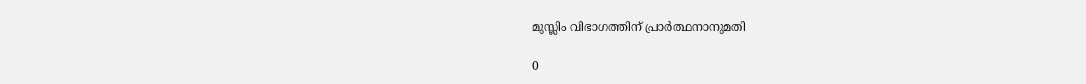മുസ്ലിം വിഭാഗത്തിന് പ്രാർത്ഥനാനുമതി

0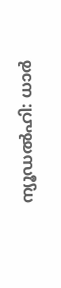ന്യൂഡൽഹി: ധാർ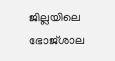ജില്ലയിലെ ഭോജ്ശാല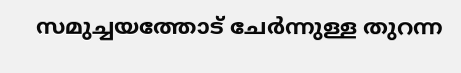സമുച്ചയത്തോട് ചേർന്നുള്ള തുറന്ന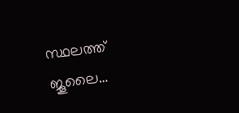സ്ഥലത്ത് ജൂലൈ...